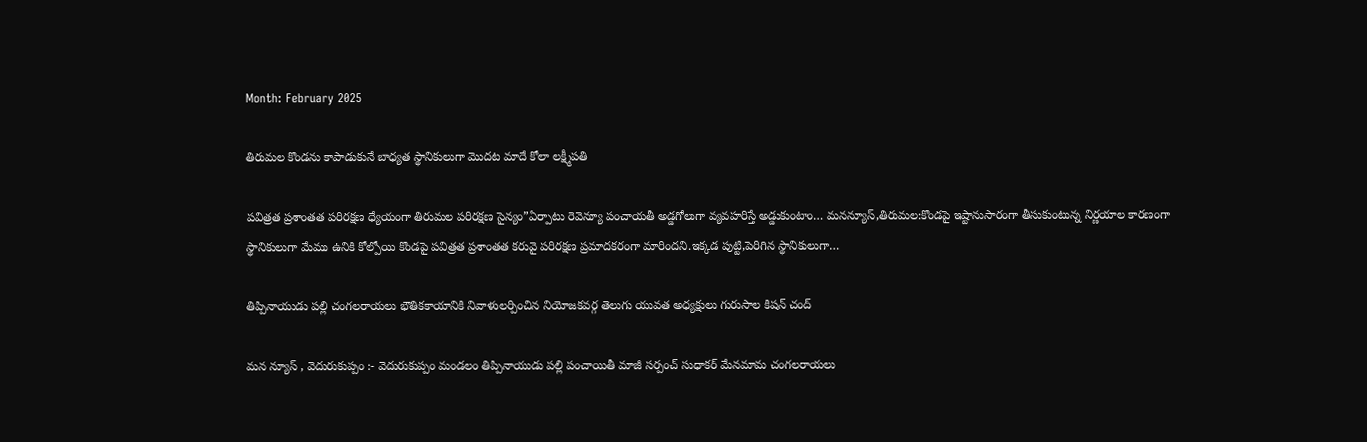Month: February 2025

తిరుమల కొండను కాపాడుకునే బాధ్యత స్థానికులుగా మొదట మాదే కోలా లక్ష్మీపతి

పవిత్రత ప్రశాంతత పరిరక్షణ ధ్యేయంగా తిరుమల పరిరక్షణ సైన్యం”ఏర్పాటు రెవెన్యూ పంచాయతీ అడ్డగోలుగా వ్యవహరిస్తే అడ్డుకుంటాం… మనన్యూస్,తిరుమల:కొండపై ఇష్టానుసారంగా తీసుకుంటున్న నిర్ణయాల కారణంగా స్థానికులుగా మేము ఉనికి కోల్పోయి కొండపై పవిత్రత ప్రశాంతత కరువై పరిరక్షణ ప్రమాదకరంగా మారిందని.ఇక్కడ పుట్టి,పెరిగిన స్థానికులుగా…

తిప్పినాయుడు పల్లి చంగలరాయలు భౌతికకాయానికి నివాళులర్పించిన నియోజకవర్గ తెలుగు యువత అధ్యక్షులు గురుసాల కిషన్ చంద్

మన న్యూస్ , వెదురుకుప్పం :- వెదురుకుప్పం మండలం తిప్పినాయుడు పల్లి పంచాయితీ మాజీ సర్పంచ్ సుధాకర్ మేనమామ చంగలరాయలు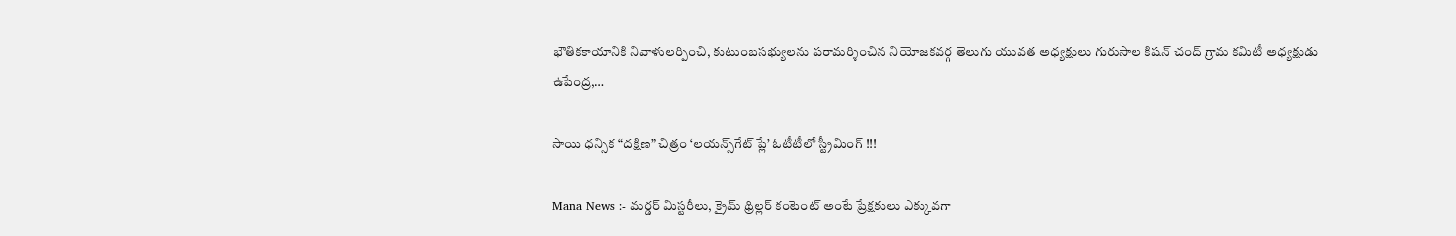భౌతికకాయానికి నివాళులర్పించి, కుటుంబసభ్యులను పరామర్శించిన నియోజకవర్గ తెలుగు యువత అధ్యక్షులు గురుసాల కిషన్ చంద్ గ్రామ కమిటీ అధ్యక్షుడు ఉపేంద్ర,…

సాయి ధన్సిక “దక్షిణ” చిత్రం ‘లయన్స్‌గేట్ ప్లే’ ఓటీటీలో స్ట్రీమింగ్ !!!

Mana News :- మర్డర్ మిస్టరీలు, క్రైమ్ థ్రిల్లర్ కంటెంట్ అంటే ప్రేక్షకులు ఎక్కువగా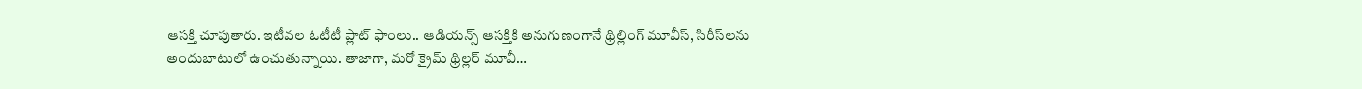ఆసక్తి చూపుతారు. ఇటీవల ఓటీటీ ప్లాట్ ఫాంలు.. ఆడియన్స్ ఆసక్తికి అనుగుణంగానే థ్రిల్లింగ్ మూవీస్, సిరీస్‌లను అందుబాటులో ఉంచుతున్నాయి. తాజాగా, మరో క్రైమ్ థ్రిల్లర్ మూవీ…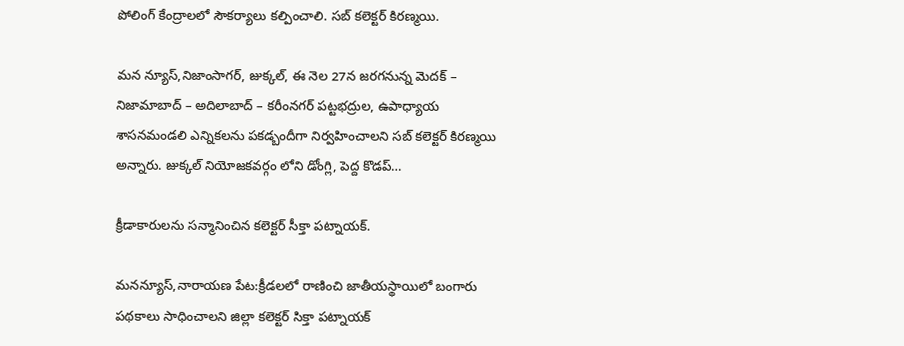పోలింగ్ కేంద్రాలలో సౌకర్యాలు కల్పించాలి. సబ్ కలెక్టర్ కిరణ్మయి.

మన న్యూస్,నిజాంసాగర్, జుక్కల్, ఈ నెల 27న జరగనున్న మెదక్ – నిజామాబాద్ – అదిలాబాద్ – కరీంనగర్ పట్టభద్రుల, ఉపాధ్యాయ శాసనమండలి ఎన్నికలను పకడ్బందీగా నిర్వహించాలని సబ్ కలెక్టర్ కిరణ్మయి అన్నారు. జుక్కల్ నియోజకవర్గం లోని డోంగ్లి, పెద్ద కొడప్…

క్రీడాకారులను సన్మానించిన కలెక్టర్ సీక్తా పట్నాయక్.

మనన్యూస్,నారాయణ పేట:క్రీడలలో రాణించి జాతీయస్థాయిలో బంగారు పథకాలు సాధించాలని జిల్లా కలెక్టర్ సిక్తా పట్నాయక్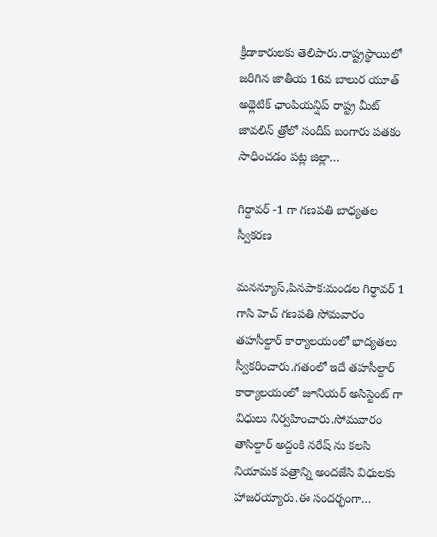క్రీడాకారులకు తెలిపారు.రాష్ట్రస్థాయిలో జరిగిన జాతీయ 16వ బాలుర యూత్ అథ్లెటిక్ ఛాంపియన్షిప్ రాష్ట్ర మీట్ జావలిన్ త్రోలో సందీప్ బంగారు పతకం సాధించడం పట్ల జిల్లా…

గిర్దావర్ -1 గా గణపతి బాధ్యతల స్వీకరణ

మనన్యూస్,పినపాక:మండల గిర్ధావర్ 1 గాసి హెచ్ గణపతి సోమవారం తహసీల్దార్ కార్యాలయంలో భాద్యతలు స్వీకరించారు.గతంలో ఇదే తహసీల్దార్ కార్యాలయంలో జూనియర్ అసిస్టెంట్ గా విధులు నిర్వహించారు.సోమవారం తాసిల్దార్ అద్దంకి నరేష్ ను కలసి నియామక పత్రాన్ని అందజేసి విధులకు హాజరయ్యారు.ఈ సందర్భంగా…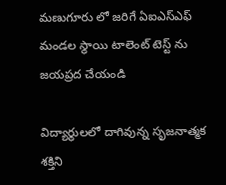మణుగూరు లో జరిగే ఏఐఎస్ఎఫ్ మండల స్థాయి టాలెంట్ టెస్ట్ ను జయప్రద చేయండి

విద్యార్థులలో దాగివున్న సృజనాత్మక శక్తిని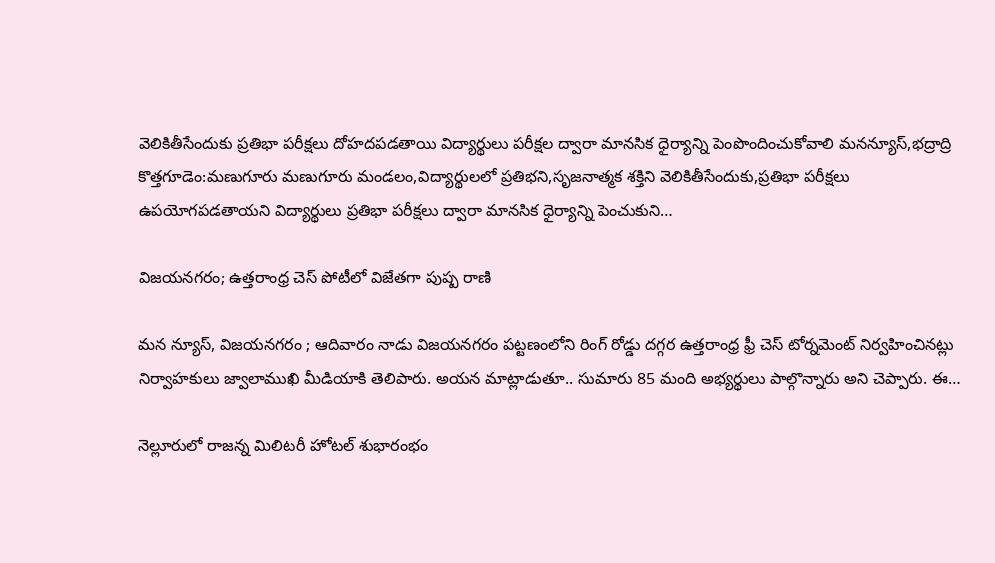వెలికితీసేందుకు ప్రతిభా పరీక్షలు దోహదపడతాయి విద్యార్థులు పరీక్షల ద్వారా మానసిక ధైర్యాన్ని పెంపొందించుకోవాలి మనన్యూస్,భద్రాద్రి కొత్తగూడెం:మణుగూరు మణుగూరు మండలం,విద్యార్థులలో ప్రతిభని,సృజనాత్మక శక్తిని వెలికితీసేందుకు,ప్రతిభా పరీక్షలు ఉపయోగపడతాయని విద్యార్థులు ప్రతిభా పరీక్షలు ద్వారా మానసిక ధైర్యాన్ని పెంచుకుని…

విజయనగరం; ఉత్తరాంధ్ర చెస్ పోటీలో విజేతగా పుష్ప రాణి

మన న్యూస్, విజయనగరం ; ఆదివారం నాడు విజయనగరం పట్టణంలోని రింగ్ రోడ్డు దగ్గర ఉత్తరాంధ్ర ఫ్రీ చెస్ టోర్నమెంట్ నిర్వహించినట్లు నిర్వాహకులు జ్వాలాముఖి మీడియాకి తెలిపారు. అయన మాట్లాడుతూ.. సుమారు 85 మంది అభ్యర్థులు పాల్గొన్నారు అని చెప్పారు. ఈ…

నెల్లూరులో రాజన్న మిలిటరీ హోటల్ శుభారంభం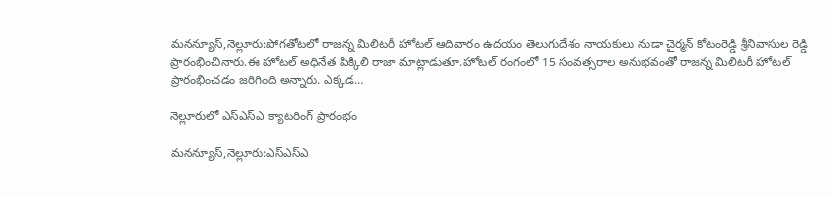మనన్యూస్,నెల్లూరు:పోగతోటలో రాజన్న మిలిటరీ హోటల్ ఆదివారం ఉదయం తెలుగుదేశం నాయకులు నుడా చైర్మన్ కోటంరెడ్డి శ్రీనివాసుల రెడ్డి ప్రారంభించినారు.ఈ హోటల్ అధినేత పిక్కిలి రాజా మాట్లాడుతూ.హోటల్ రంగంలో 15 సంవత్సరాల అనుభవంతో రాజన్న మిలిటరీ హోటల్ ప్రారంభించడం జరిగింది అన్నారు. ఎక్కడ…

నెల్లూరులో ఎస్ఎస్ఎ క్యాటరింగ్ ప్రారంభం

మనన్యూస్,నెల్లూరు:ఎస్ఎస్ఎ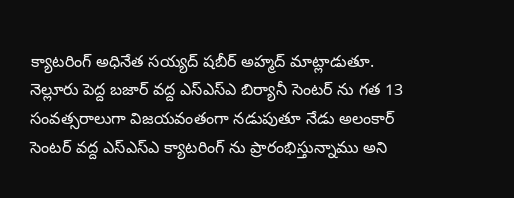క్యాటరింగ్ అధినేత సయ్యద్ షబీర్ అహ్మద్ మాట్లాడుతూ. నెల్లూరు పెద్ద బజార్ వద్ద ఎస్ఎస్ఎ బిర్యానీ సెంటర్ ను గత 13 సంవత్సరాలుగా విజయవంతంగా నడుపుతూ నేడు అలంకార్ సెంటర్ వద్ద ఎస్ఎస్ఎ క్యాటరింగ్ ను ప్రారంభిస్తున్నాము అని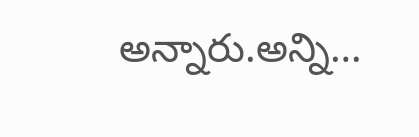అన్నారు.అన్ని…